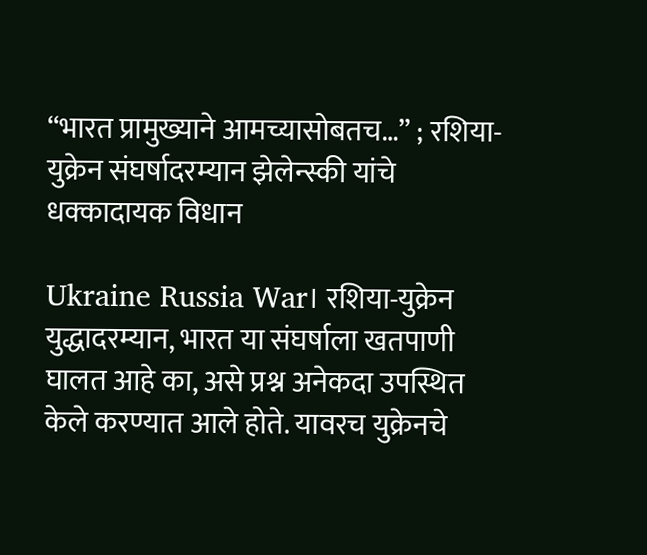“भारत प्रामुख्याने आमच्यासोबतच…” ; रशिया-युक्रेन संघर्षादरम्यान झेलेन्स्की यांचे धक्कादायक विधान

Ukraine Russia War। रशिया-युक्रेन युद्धादरम्यान, भारत या संघर्षाला खतपाणी घालत आहे का, असे प्रश्न अनेकदा उपस्थित केले करण्यात आले होते. यावरच युक्रेनचे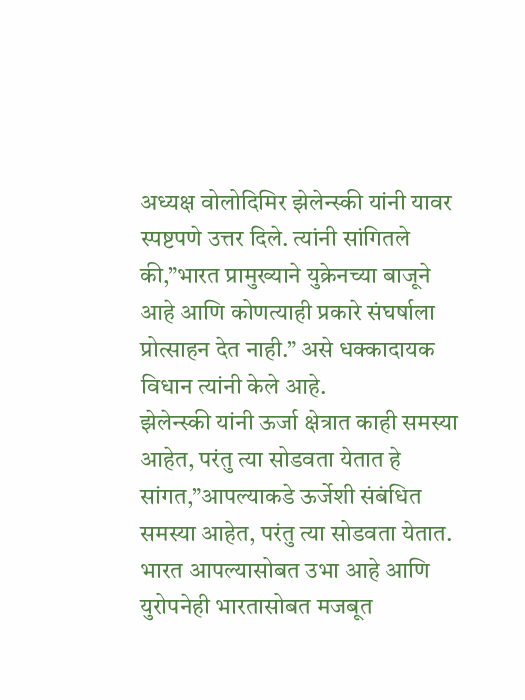अध्यक्ष वोलोदिमिर झेलेन्स्की यांनी यावर स्पष्टपणे उत्तर दिले. त्यांनी सांगितले की,”भारत प्रामुख्याने युक्रेनच्या बाजूने आहे आणि कोणत्याही प्रकारे संघर्षाला प्रोत्साहन देत नाही.” असे धक्कादायक विधान त्यांनी केले आहे.
झेलेन्स्की यांनी ऊर्जा क्षेत्रात काही समस्या आहेत, परंतु त्या सोडवता येतात हे सांगत,”आपल्याकडे ऊर्जेशी संबंधित समस्या आहेत, परंतु त्या सोडवता येतात. भारत आपल्यासोबत उभा आहे आणि युरोपनेही भारतासोबत मजबूत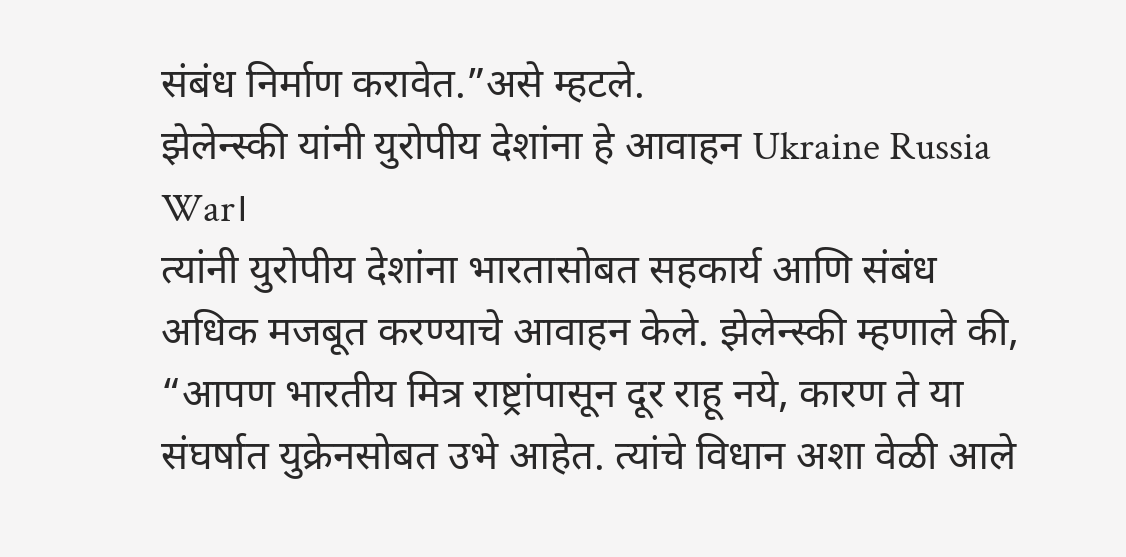संबंध निर्माण करावेत.”असे म्हटले.
झेलेन्स्की यांनी युरोपीय देशांना हे आवाहन Ukraine Russia War।
त्यांनी युरोपीय देशांना भारतासोबत सहकार्य आणि संबंध अधिक मजबूत करण्याचे आवाहन केले. झेलेन्स्की म्हणाले की, “आपण भारतीय मित्र राष्ट्रांपासून दूर राहू नये, कारण ते या संघर्षात युक्रेनसोबत उभे आहेत. त्यांचे विधान अशा वेळी आले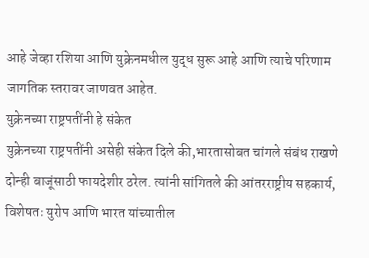आहे जेव्हा रशिया आणि युक्रेनमधील युद्ध सुरू आहे आणि त्याचे परिणाम जागतिक स्तरावर जाणवत आहेत.
युक्रेनच्या राष्ट्रपतींनी हे संकेत
युक्रेनच्या राष्ट्रपतींनी असेही संकेत दिले की,भारतासोबत चांगले संबंध राखणे दोन्ही बाजूंसाठी फायदेशीर ठरेल. त्यांनी सांगितले की आंतरराष्ट्रीय सहकार्य, विशेषतः युरोप आणि भारत यांच्यातील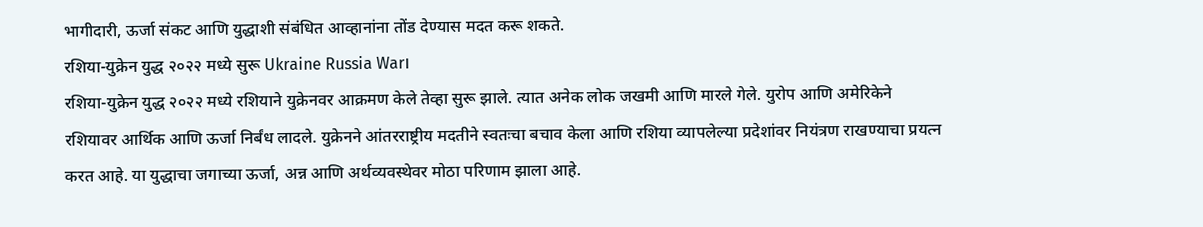भागीदारी, ऊर्जा संकट आणि युद्धाशी संबंधित आव्हानांना तोंड देण्यास मदत करू शकते.
रशिया-युक्रेन युद्ध २०२२ मध्ये सुरू Ukraine Russia War।
रशिया-युक्रेन युद्ध २०२२ मध्ये रशियाने युक्रेनवर आक्रमण केले तेव्हा सुरू झाले. त्यात अनेक लोक जखमी आणि मारले गेले. युरोप आणि अमेरिकेने रशियावर आर्थिक आणि ऊर्जा निर्बंध लादले. युक्रेनने आंतरराष्ट्रीय मदतीने स्वतःचा बचाव केला आणि रशिया व्यापलेल्या प्रदेशांवर नियंत्रण राखण्याचा प्रयत्न करत आहे. या युद्धाचा जगाच्या ऊर्जा, अन्न आणि अर्थव्यवस्थेवर मोठा परिणाम झाला आहे.